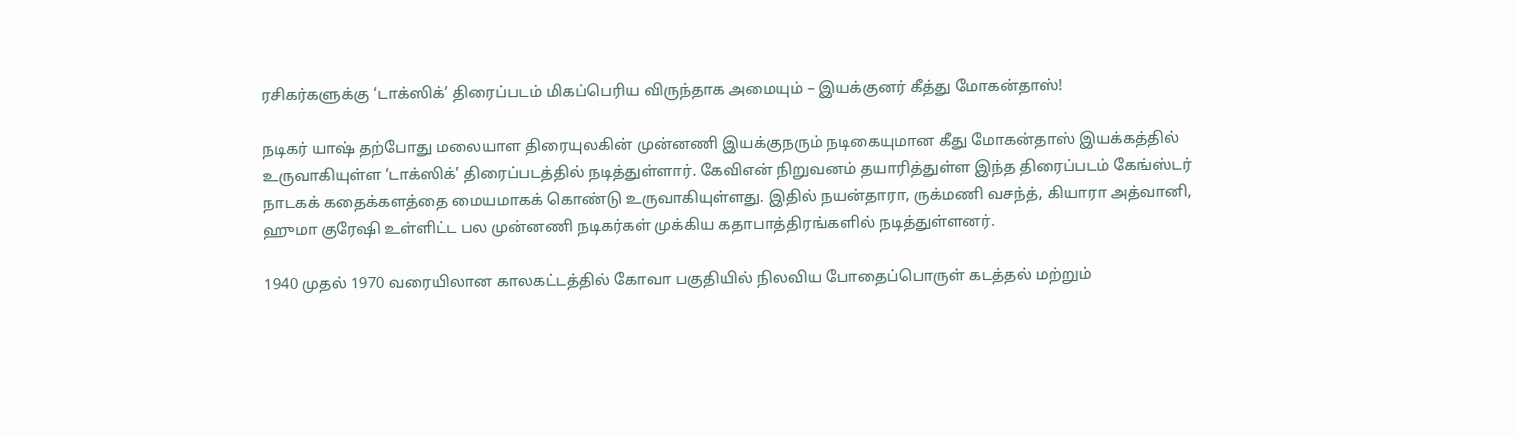ரசிகர்களுக்கு ‘டாக்ஸிக்’ திரைப்படம் மிகப்பெரிய விருந்தாக அமையும் – இயக்குனர் கீத்து மோகன்தாஸ்!

நடிகர் யாஷ் தற்போது மலையாள திரையுலகின் முன்னணி இயக்குநரும் நடிகையுமான கீது மோகன்தாஸ் இயக்கத்தில் உருவாகியுள்ள ‘டாக்ஸிக்’ திரைப்படத்தில் நடித்துள்ளார். கேவிஎன் நிறுவனம் தயாரித்துள்ள இந்த திரைப்படம் கேங்ஸ்டர் நாடகக் கதைக்களத்தை மையமாகக் கொண்டு உருவாகியுள்ளது. இதில் நயன்தாரா, ருக்மணி வசந்த், கியாரா அத்வானி, ஹுமா குரேஷி உள்ளிட்ட பல முன்னணி நடிகர்கள் முக்கிய கதாபாத்திரங்களில் நடித்துள்ளனர்.

1940 முதல் 1970 வரையிலான காலகட்டத்தில் கோவா பகுதியில் நிலவிய போதைப்பொருள் கடத்தல் மற்றும்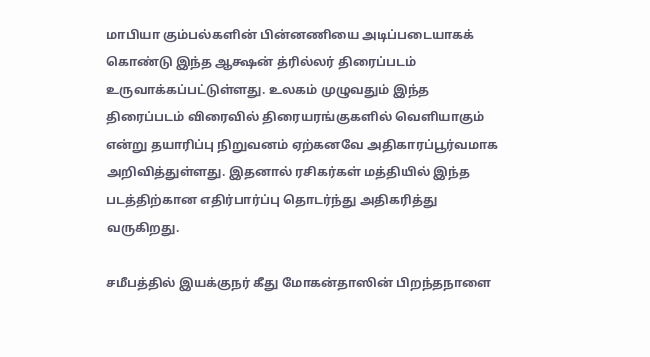மாபியா கும்பல்களின் பின்னணியை அடிப்படையாகக் கொண்டு இந்த ஆக்ஷன் த்ரில்லர் திரைப்படம் உருவாக்கப்பட்டுள்ளது. உலகம் முழுவதும் இந்த திரைப்படம் விரைவில் திரையரங்குகளில் வெளியாகும் என்று தயாரிப்பு நிறுவனம் ஏற்கனவே அதிகாரப்பூர்வமாக அறிவித்துள்ளது. இதனால் ரசிகர்கள் மத்தியில் இந்த படத்திற்கான எதிர்பார்ப்பு தொடர்ந்து அதிகரித்து வருகிறது.

சமீபத்தில் இயக்குநர் கீது மோகன்தாஸின் பிறந்தநாளை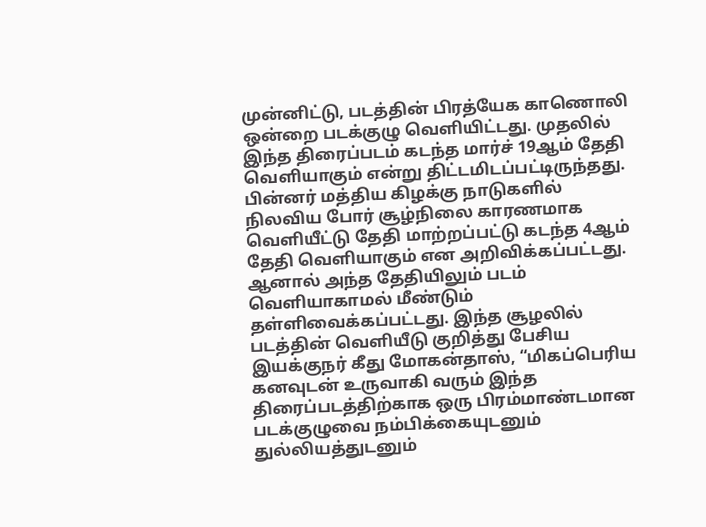முன்னிட்டு, படத்தின் பிரத்யேக காணொலி ஒன்றை படக்குழு வெளியிட்டது. முதலில் இந்த திரைப்படம் கடந்த மார்ச் 19ஆம் தேதி வெளியாகும் என்று திட்டமிடப்பட்டிருந்தது. பின்னர் மத்திய கிழக்கு நாடுகளில் நிலவிய போர் சூழ்நிலை காரணமாக வெளியீட்டு தேதி மாற்றப்பட்டு கடந்த 4ஆம் தேதி வெளியாகும் என அறிவிக்கப்பட்டது. ஆனால் அந்த தேதியிலும் படம் வெளியாகாமல் மீண்டும் தள்ளிவைக்கப்பட்டது. இந்த சூழலில் படத்தின் வெளியீடு குறித்து பேசிய இயக்குநர் கீது மோகன்தாஸ், “மிகப்பெரிய கனவுடன் உருவாகி வரும் இந்த திரைப்படத்திற்காக ஒரு பிரம்மாண்டமான படக்குழுவை நம்பிக்கையுடனும் துல்லியத்துடனும்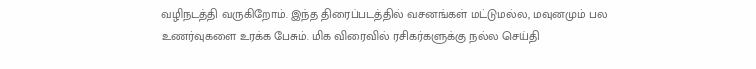வழிநடத்தி வருகிறோம். இந்த திரைப்படத்தில் வசனங்கள் மட்டுமல்ல, மவுனமும் பல உணர்வுகளை உரக்க பேசும். மிக விரைவில் ரசிகர்களுக்கு நல்ல செய்தி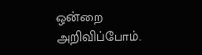ஒன்றை அறிவிப்போம்.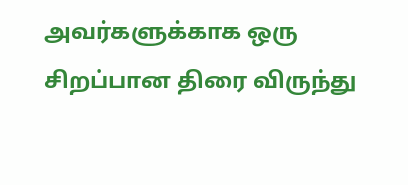அவர்களுக்காக ஒரு சிறப்பான திரை விருந்து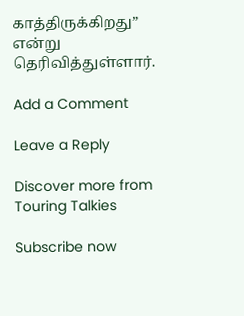காத்திருக்கிறது” என்று தெரிவித்துள்ளார்.

Add a Comment

Leave a Reply

Discover more from Touring Talkies

Subscribe now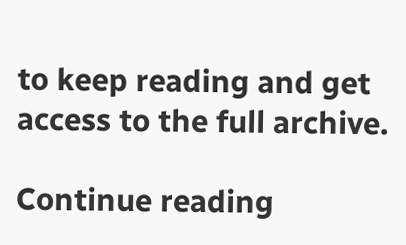to keep reading and get access to the full archive.

Continue reading